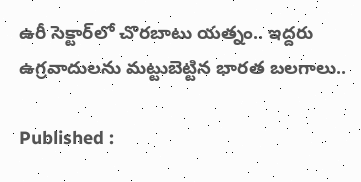ఉరీ సెక్టార్‌లో చొరబాటు యత్నం.. ఇద్దరు ఉగ్రవాదులను మట్టుబెట్టిన భారత బలగాలు..

Published :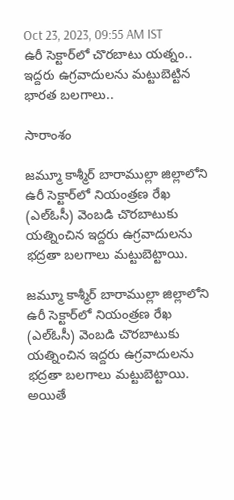Oct 23, 2023, 09:55 AM IST
ఉరీ సెక్టార్‌లో చొరబాటు యత్నం.. ఇద్దరు ఉగ్రవాదులను మట్టుబెట్టిన భారత బలగాలు..

సారాంశం

జమ్మూ కాశ్మీర్‌ బారాముల్లా జిల్లాలోని ఉరీ సెక్టార్‌లో నియంత్రణ రేఖ (ఎల్‌ఓసీ) వెంబడి చొరబాటుకు యత్నించిన ఇద్దరు ఉగ్రవాదులను  భద్రతా బలగాలు మట్టుబెట్టాయి.

జమ్మూ కాశ్మీర్‌ బారాముల్లా జిల్లాలోని ఉరీ సెక్టార్‌లో నియంత్రణ రేఖ (ఎల్‌ఓసీ) వెంబడి చొరబాటుకు యత్నించిన ఇద్దరు ఉగ్రవాదులను  భద్రతా బలగాలు మట్టుబెట్టాయి. అయితే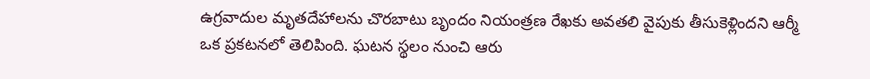ఉగ్రవాదుల మృతదేహాలను చొరబాటు బృందం నియంత్రణ రేఖకు అవతలి వైపుకు తీసుకెళ్లిందని ఆర్మీ ఒక ప్రకటనలో తెలిపింది. ఘటన స్థలం నుంచి ఆరు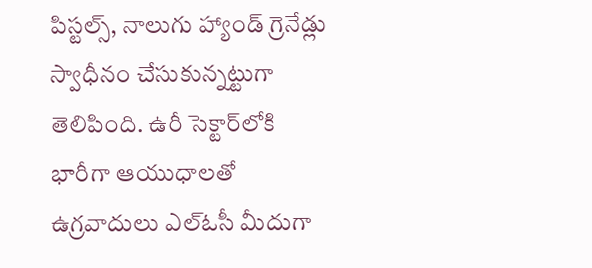పిస్టల్స్, నాలుగు హ్యాండ్ గ్రెనేడ్లు స్వాధీనం చేసుకున్నట్టుగా తెలిపింది. ఉరీ సెక్టార్‌లోకి భారీగా ఆయుధాలతో ఉగ్రవాదులు ఎల్‌ఓసీ మీదుగా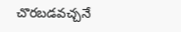చొరబడవచ్చనే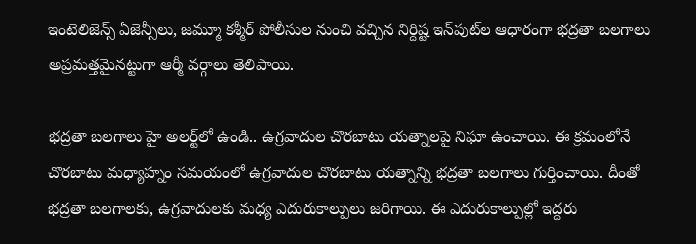ఇంటెలిజెన్స్ ఏజెన్సీలు, జమ్మూ కశ్మీర్‌ పోలీసుల నుంచి వచ్చిన నిర్దిష్ట ఇన్‌పుట్‌ల ఆధారంగా భద్రతా బలగాలు అప్రమత్తమైనట్టుగా ఆర్మీ వర్గాలు తెలిపాయి.

భద్రతా బలగాలు హై అలర్ట్‌లో ఉండి.. ఉగ్రవాదుల చొరబాటు యత్నాలపై నిఘా ఉంచాయి. ఈ క్రమంలోనే చొరబాటు మధ్యాహ్నం సమయంలో ఉగ్రవాదుల చొరబాటు యత్నాన్ని భద్రతా బలగాలు గుర్తించాయి. దీంతో భద్రతా బలగాలకు, ఉగ్రవాదులకు మధ్య ఎదురుకాల్పులు జరిగాయి. ఈ ఎదురుకాల్పుల్లో ఇద్దరు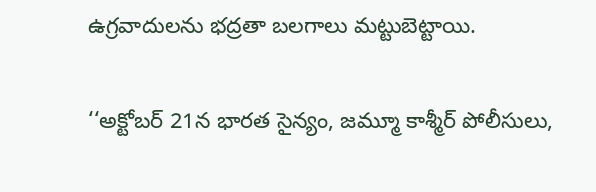ఉగ్రవాదులను భద్రతా బలగాలు మట్టుబెట్టాయి.

‘‘అక్టోబర్ 21న భారత సైన్యం, జమ్మూ కాశ్మీర్ పోలీసులు,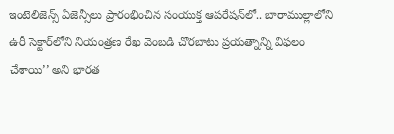ఇంటెలిజెన్స్ ఏజెన్సీలు ప్రారంభించిన సంయుక్త ఆపరేషన్‌లో.. బారాముల్లాలోని ఉరీ సెక్టార్‌లోని నియంత్రణ రేఖ వెంబడి చొరబాటు ప్రయత్నాన్ని విఫలం చేశాయి’’ అని భారత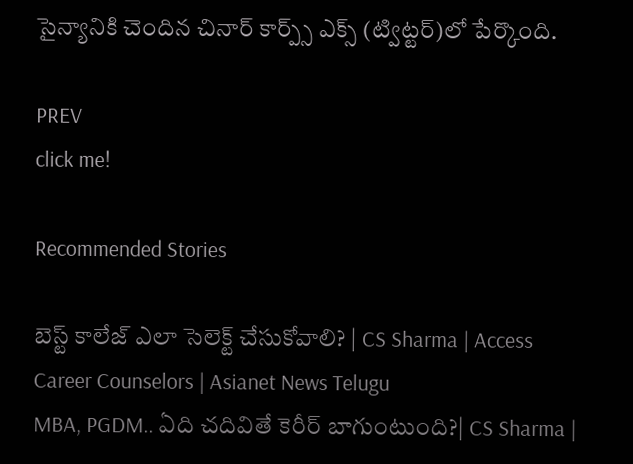సైన్యానికి చెందిన చినార్ కార్ప్స్ ఎక్స్‌ (ట్విట్టర్)లో పేర్కొంది.

PREV
click me!

Recommended Stories

బెస్ట్ కాలేజ్ ఎలా సెలెక్ట్ చేసుకోవాలి? | CS Sharma | Access Career Counselors | Asianet News Telugu
MBA, PGDM.. ఏది చదివితే కెరీర్ బాగుంటుంది?| CS Sharma |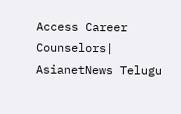Access Career Counselors| AsianetNews Telugu